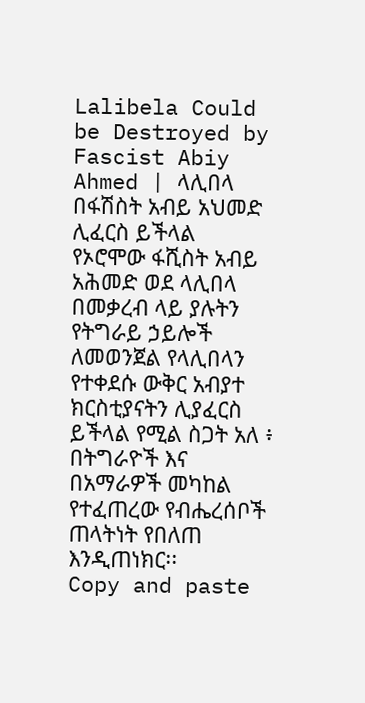Lalibela Could be Destroyed by Fascist Abiy Ahmed | ላሊበላ በፋሽስት አብይ አህመድ ሊፈርስ ይችላል
የኦሮሞው ፋሺስት አብይ አሕመድ ወደ ላሊበላ በመቃረብ ላይ ያሉትን የትግራይ ኃይሎች ለመወንጀል የላሊበላን የተቀደሱ ውቅር አብያተ ክርስቲያናትን ሊያፈርስ ይችላል የሚል ስጋት አለ ፥ በትግራዮች እና በአማራዎች መካከል የተፈጠረው የብሔረሰቦች ጠላትነት የበለጠ እንዲጠነክር፡፡
Copy and paste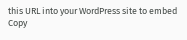this URL into your WordPress site to embed
Copy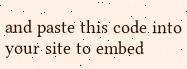and paste this code into your site to embed